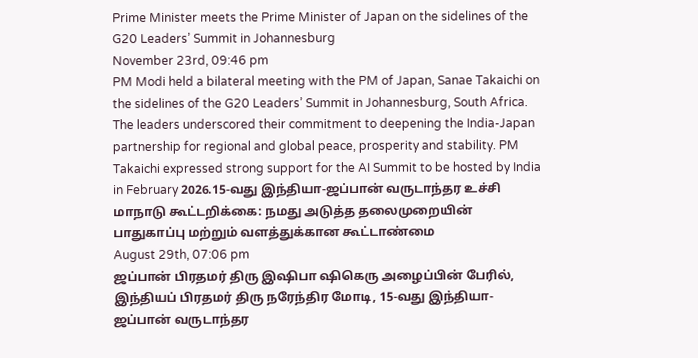Prime Minister meets the Prime Minister of Japan on the sidelines of the G20 Leaders’ Summit in Johannesburg
November 23rd, 09:46 pm
PM Modi held a bilateral meeting with the PM of Japan, Sanae Takaichi on the sidelines of the G20 Leaders’ Summit in Johannesburg, South Africa. The leaders underscored their commitment to deepening the India-Japan partnership for regional and global peace, prosperity and stability. PM Takaichi expressed strong support for the AI Summit to be hosted by India in February 2026.15-வது இந்தியா-ஜப்பான் வருடாந்தர உச்சி மாநாடு கூட்டறிக்கை: நமது அடுத்த தலைமுறையின் பாதுகாப்பு மற்றும் வளத்துக்கான கூட்டாண்மை
August 29th, 07:06 pm
ஜப்பான் பிரதமர் திரு இஷிபா ஷிகெரு அழைப்பின் பேரில், இந்தியப் பிரதமர் திரு நரேந்திர மோடி, 15-வது இந்தியா-ஜப்பான் வருடாந்தர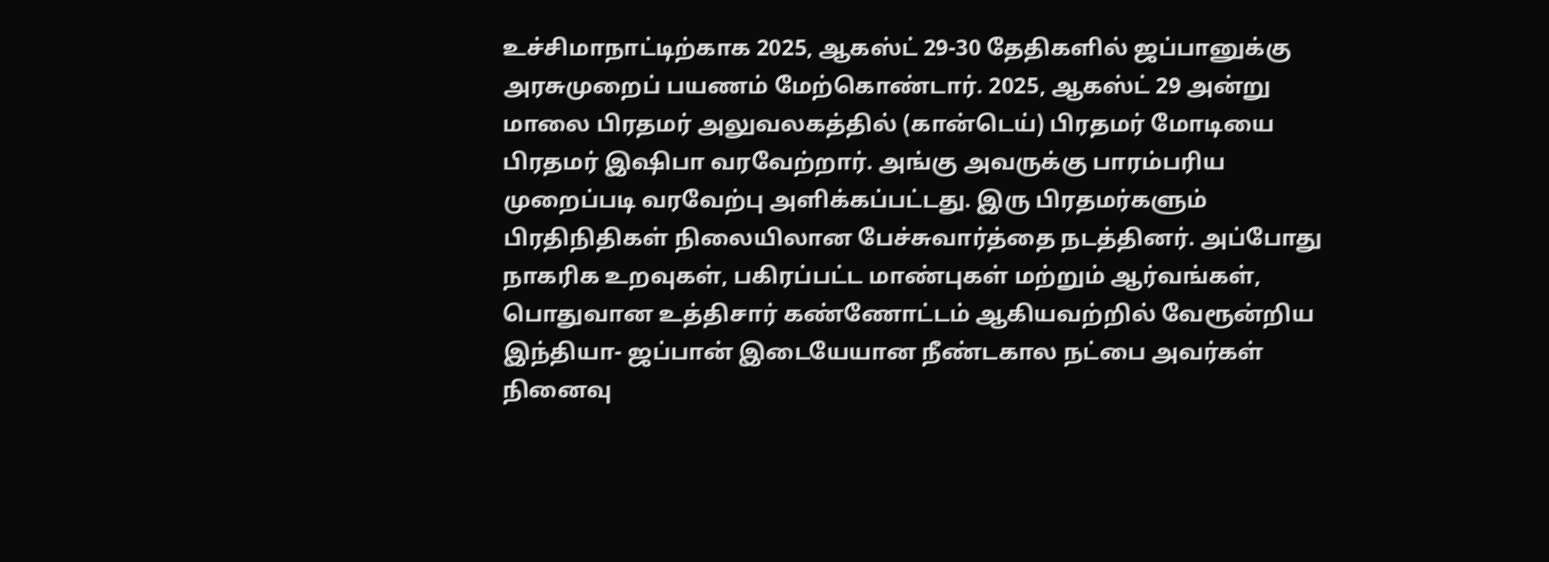உச்சிமாநாட்டிற்காக 2025, ஆகஸ்ட் 29-30 தேதிகளில் ஜப்பானுக்கு அரசுமுறைப் பயணம் மேற்கொண்டார். 2025, ஆகஸ்ட் 29 அன்று மாலை பிரதமர் அலுவலகத்தில் (கான்டெய்) பிரதமர் மோடியை பிரதமர் இஷிபா வரவேற்றார். அங்கு அவருக்கு பாரம்பரிய முறைப்படி வரவேற்பு அளிக்கப்பட்டது. இரு பிரதமர்களும் பிரதிநிதிகள் நிலையிலான பேச்சுவார்த்தை நடத்தினர். அப்போது நாகரிக உறவுகள், பகிரப்பட்ட மாண்புகள் மற்றும் ஆர்வங்கள், பொதுவான உத்திசார் கண்ணோட்டம் ஆகியவற்றில் வேரூன்றிய இந்தியா- ஜப்பான் இடையேயான நீண்டகால நட்பை அவர்கள் நினைவு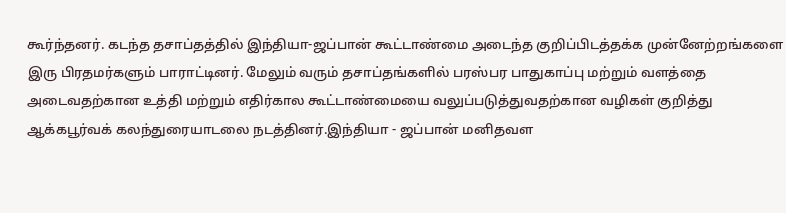கூர்ந்தனர். கடந்த தசாப்தத்தில் இந்தியா-ஜப்பான் கூட்டாண்மை அடைந்த குறிப்பிடத்தக்க முன்னேற்றங்களை இரு பிரதமர்களும் பாராட்டினர். மேலும் வரும் தசாப்தங்களில் பரஸ்பர பாதுகாப்பு மற்றும் வளத்தை அடைவதற்கான உத்தி மற்றும் எதிர்கால கூட்டாண்மையை வலுப்படுத்துவதற்கான வழிகள் குறித்து ஆக்கபூர்வக் கலந்துரையாடலை நடத்தினர்.இந்தியா - ஜப்பான் மனிதவள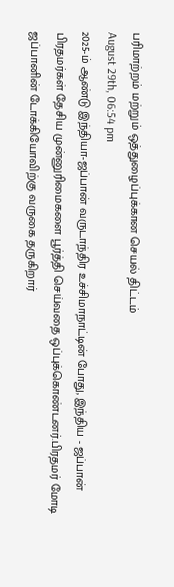பரிமாற்றம் மற்றும் ஒத்துழைப்புக்கான செயல் திட்டம்
August 29th, 06:54 pm
2025-ம் ஆண்டு இந்தியா-ஜப்பான் வருடாந்திர உச்சிமாநாட்டின் போது, இந்திய - ஜப்பான் பிரதமர்கள் தேசிய முன்னுரிமைகளை பூர்த்தி செய்வதை ஒப்புக்கொண்டனர்.பிரதமர் மோடி ஜப்பானின் டோக்கியோவிற்கு வருகை தருகிறார்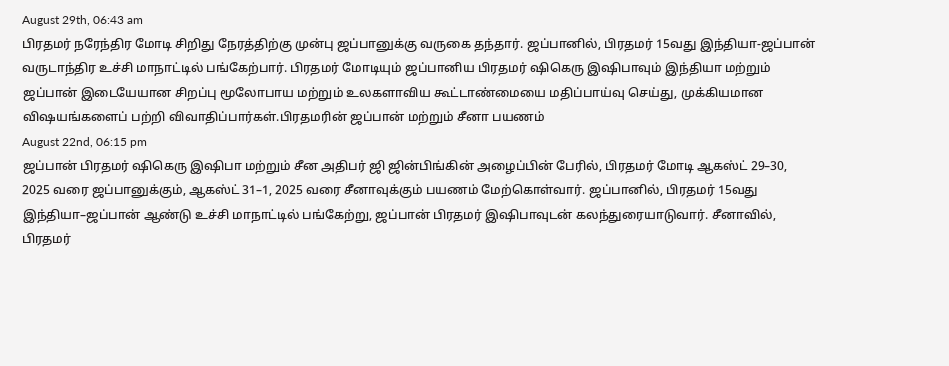August 29th, 06:43 am
பிரதமர் நரேந்திர மோடி சிறிது நேரத்திற்கு முன்பு ஜப்பானுக்கு வருகை தந்தார். ஜப்பானில், பிரதமர் 15வது இந்தியா-ஜப்பான் வருடாந்திர உச்சி மாநாட்டில் பங்கேற்பார். பிரதமர் மோடியும் ஜப்பானிய பிரதமர் ஷிகெரு இஷிபாவும் இந்தியா மற்றும் ஜப்பான் இடையேயான சிறப்பு மூலோபாய மற்றும் உலகளாவிய கூட்டாண்மையை மதிப்பாய்வு செய்து, முக்கியமான விஷயங்களைப் பற்றி விவாதிப்பார்கள்.பிரதமரின் ஜப்பான் மற்றும் சீனா பயணம்
August 22nd, 06:15 pm
ஜப்பான் பிரதமர் ஷிகெரு இஷிபா மற்றும் சீன அதிபர் ஜி ஜின்பிங்கின் அழைப்பின் பேரில், பிரதமர் மோடி ஆகஸ்ட் 29–30, 2025 வரை ஜப்பானுக்கும், ஆகஸ்ட் 31–1, 2025 வரை சீனாவுக்கும் பயணம் மேற்கொள்வார். ஜப்பானில், பிரதமர் 15வது இந்தியா–ஜப்பான் ஆண்டு உச்சி மாநாட்டில் பங்கேற்று, ஜப்பான் பிரதமர் இஷிபாவுடன் கலந்துரையாடுவார். சீனாவில், பிரதமர்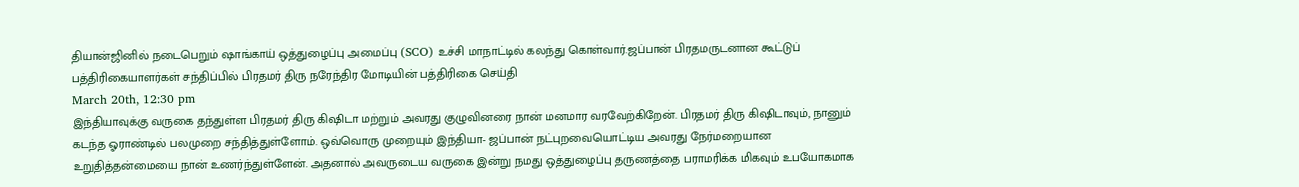தியான்ஜினில் நடைபெறும் ஷாங்காய் ஒத்துழைப்பு அமைப்பு (SCO) உச்சி மாநாட்டில் கலந்து கொள்வார்.ஜப்பான் பிரதமருடனான கூட்டுப் பத்திரிகையாளர்கள் சந்திப்பில் பிரதமர் திரு நரேந்திர மோடியின் பத்திரிகை செய்தி
March 20th, 12:30 pm
இந்தியாவுக்கு வருகை தந்துள்ள பிரதமர் திரு கிஷிடா மற்றும் அவரது குழுவினரை நான் மனமார வரவேற்கிறேன். பிரதமர் திரு கிஷிடாவும், நானும் கடந்த ஓராண்டில் பலமுறை சந்தித்துள்ளோம். ஒவ்வொரு முறையும் இந்தியா- ஜப்பான் நட்புறவையொட்டிய அவரது நேர்மறையான உறுதித்தன்மையை நான் உணர்ந்துள்ளேன். அதனால் அவருடைய வருகை இன்று நமது ஒத்துழைப்பு தருணத்தை பராமரிக்க மிகவும் உபயோகமாக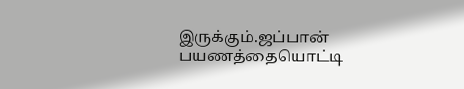இருக்கும்.ஜப்பான் பயணத்தையொட்டி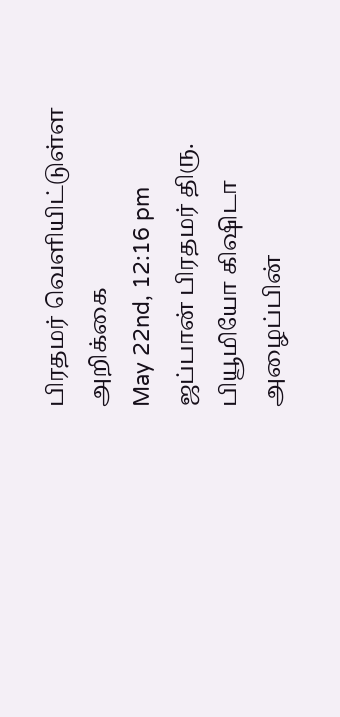பிரதமர் வெளியிட்டுள்ள அறிக்கை
May 22nd, 12:16 pm
ஜப்பான் பிரதமர் திரு. பியூமியோ கிஷிடா அழைப்பின்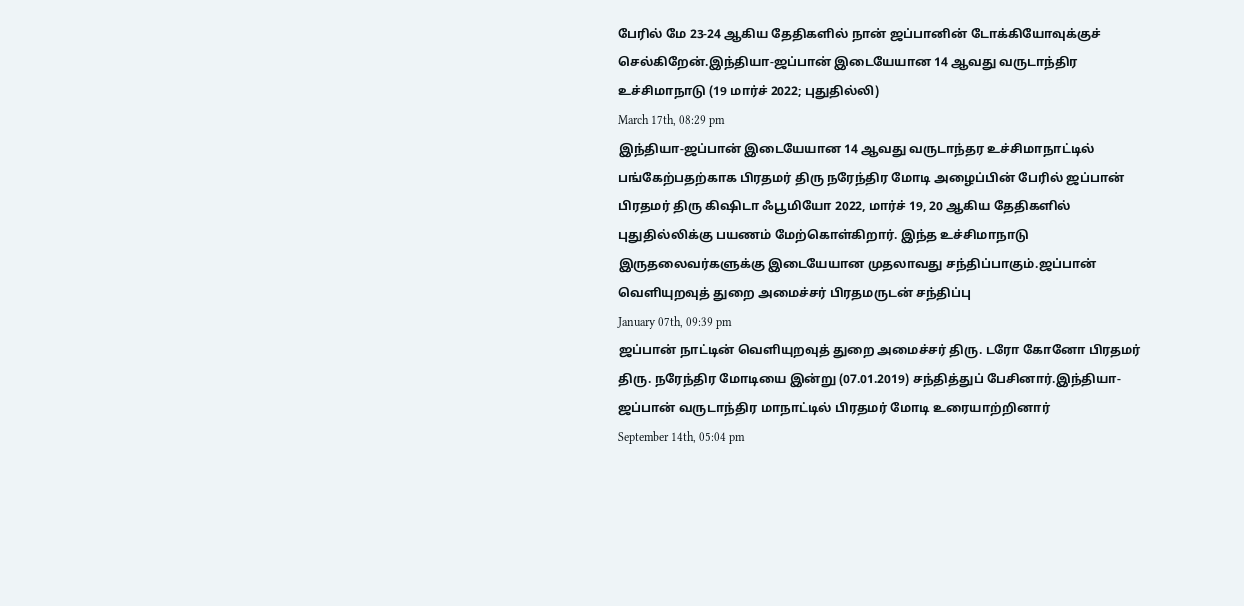பேரில் மே 23-24 ஆகிய தேதிகளில் நான் ஜப்பானின் டோக்கியோவுக்குச் செல்கிறேன்.இந்தியா-ஜப்பான் இடையேயான 14 ஆவது வருடாந்திர உச்சிமாநாடு (19 மார்ச் 2022; புதுதில்லி)
March 17th, 08:29 pm
இந்தியா-ஜப்பான் இடையேயான 14 ஆவது வருடாந்தர உச்சிமாநாட்டில் பங்கேற்பதற்காக பிரதமர் திரு நரேந்திர மோடி அழைப்பின் பேரில் ஜப்பான் பிரதமர் திரு கிஷிடா ஃபூமியோ 2022, மார்ச் 19, 20 ஆகிய தேதிகளில் புதுதில்லிக்கு பயணம் மேற்கொள்கிறார். இந்த உச்சிமாநாடு இருதலைவர்களுக்கு இடையேயான முதலாவது சந்திப்பாகும்.ஜப்பான் வெளியுறவுத் துறை அமைச்சர் பிரதமருடன் சந்திப்பு
January 07th, 09:39 pm
ஜப்பான் நாட்டின் வெளியுறவுத் துறை அமைச்சர் திரு. டரோ கோனோ பிரதமர் திரு. நரேந்திர மோடியை இன்று (07.01.2019) சந்தித்துப் பேசினார்.இந்தியா-ஜப்பான் வருடாந்திர மாநாட்டில் பிரதமர் மோடி உரையாற்றினார்
September 14th, 05:04 pm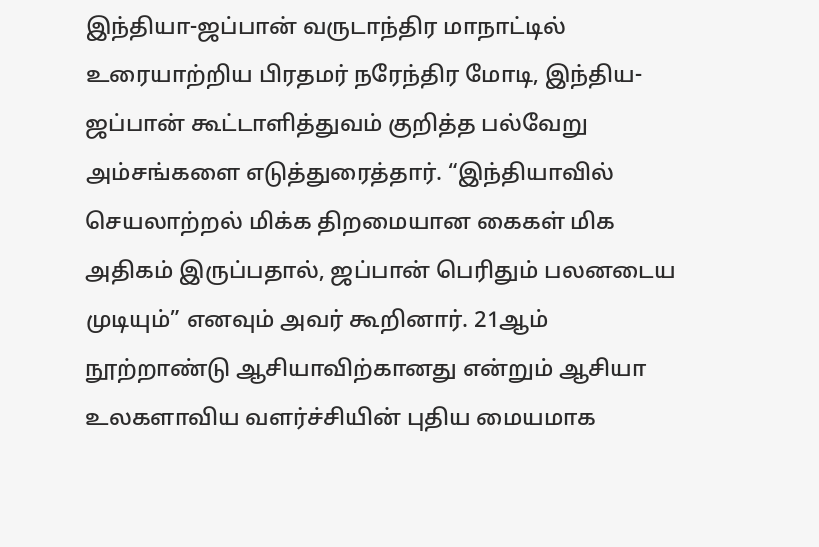இந்தியா-ஜப்பான் வருடாந்திர மாநாட்டில் உரையாற்றிய பிரதமர் நரேந்திர மோடி, இந்திய-ஜப்பான் கூட்டாளித்துவம் குறித்த பல்வேறு அம்சங்களை எடுத்துரைத்தார். “இந்தியாவில் செயலாற்றல் மிக்க திறமையான கைகள் மிக அதிகம் இருப்பதால், ஜப்பான் பெரிதும் பலனடைய முடியும்” எனவும் அவர் கூறினார். 21ஆம் நூற்றாண்டு ஆசியாவிற்கானது என்றும் ஆசியா உலகளாவிய வளர்ச்சியின் புதிய மையமாக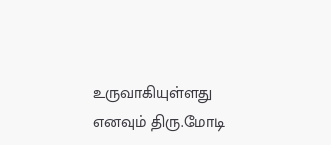உருவாகியுள்ளது எனவும் திரு.மோடி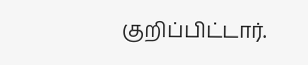குறிப்பிட்டார்.